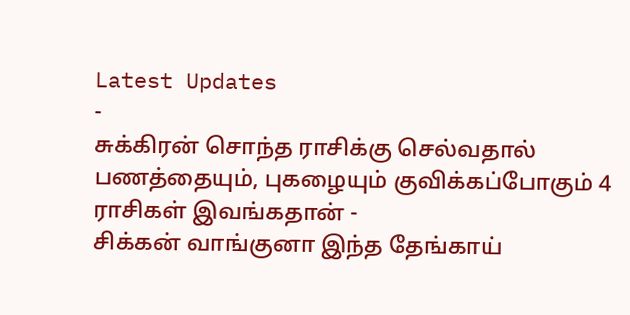Latest Updates
-
சுக்கிரன் சொந்த ராசிக்கு செல்வதால் பணத்தையும், புகழையும் குவிக்கப்போகும் 4 ராசிகள் இவங்கதான் -
சிக்கன் வாங்குனா இந்த தேங்காய்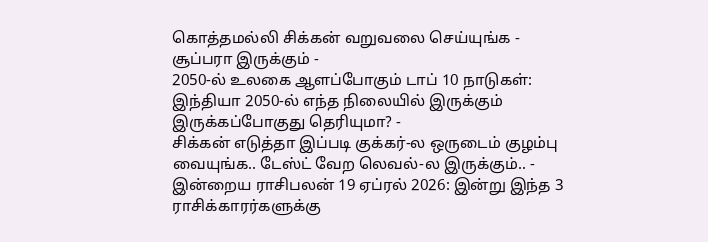கொத்தமல்லி சிக்கன் வறுவலை செய்யுங்க - சூப்பரா இருக்கும் -
2050-ல் உலகை ஆளப்போகும் டாப் 10 நாடுகள்: இந்தியா 2050-ல் எந்த நிலையில் இருக்கும் இருக்கப்போகுது தெரியுமா? -
சிக்கன் எடுத்தா இப்படி குக்கர்-ல ஒருடைம் குழம்பு வையுங்க.. டேஸ்ட் வேற லெவல்-ல இருக்கும்.. -
இன்றைய ராசிபலன் 19 ஏப்ரல் 2026: இன்று இந்த 3 ராசிக்காரர்களுக்கு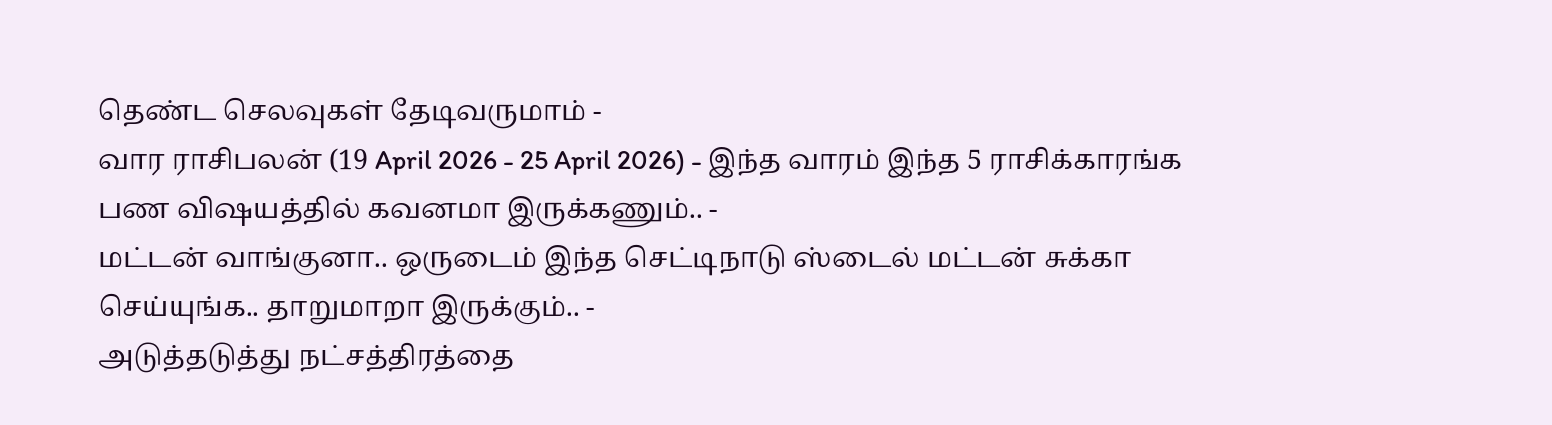தெண்ட செலவுகள் தேடிவருமாம் -
வார ராசிபலன் (19 April 2026 - 25 April 2026) - இந்த வாரம் இந்த 5 ராசிக்காரங்க பண விஷயத்தில் கவனமா இருக்கணும்.. -
மட்டன் வாங்குனா.. ஒருடைம் இந்த செட்டிநாடு ஸ்டைல் மட்டன் சுக்கா செய்யுங்க.. தாறுமாறா இருக்கும்.. -
அடுத்தடுத்து நட்சத்திரத்தை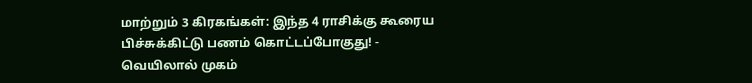மாற்றும் 3 கிரகங்கள்: இந்த 4 ராசிக்கு கூரைய பிச்சுக்கிட்டு பணம் கொட்டப்போகுது! -
வெயிலால் முகம்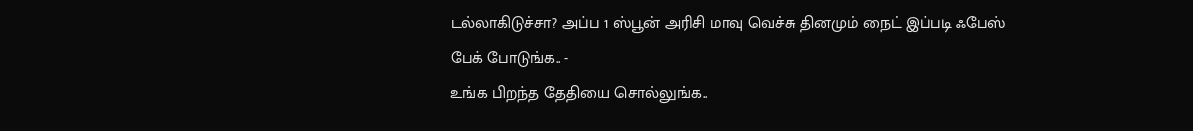டல்லாகிடுச்சா? அப்ப 1 ஸ்பூன் அரிசி மாவு வெச்சு தினமும் நைட் இப்படி ஃபேஸ் பேக் போடுங்க.. -
உங்க பிறந்த தேதியை சொல்லுங்க..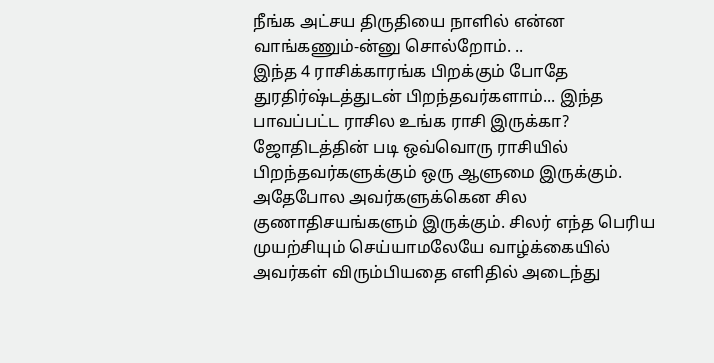நீங்க அட்சய திருதியை நாளில் என்ன வாங்கணும்-ன்னு சொல்றோம். ..
இந்த 4 ராசிக்காரங்க பிறக்கும் போதே துரதிர்ஷ்டத்துடன் பிறந்தவர்களாம்... இந்த பாவப்பட்ட ராசில உங்க ராசி இருக்கா?
ஜோதிடத்தின் படி ஒவ்வொரு ராசியில் பிறந்தவர்களுக்கும் ஒரு ஆளுமை இருக்கும். அதேபோல அவர்களுக்கென சில குணாதிசயங்களும் இருக்கும். சிலர் எந்த பெரிய முயற்சியும் செய்யாமலேயே வாழ்க்கையில் அவர்கள் விரும்பியதை எளிதில் அடைந்து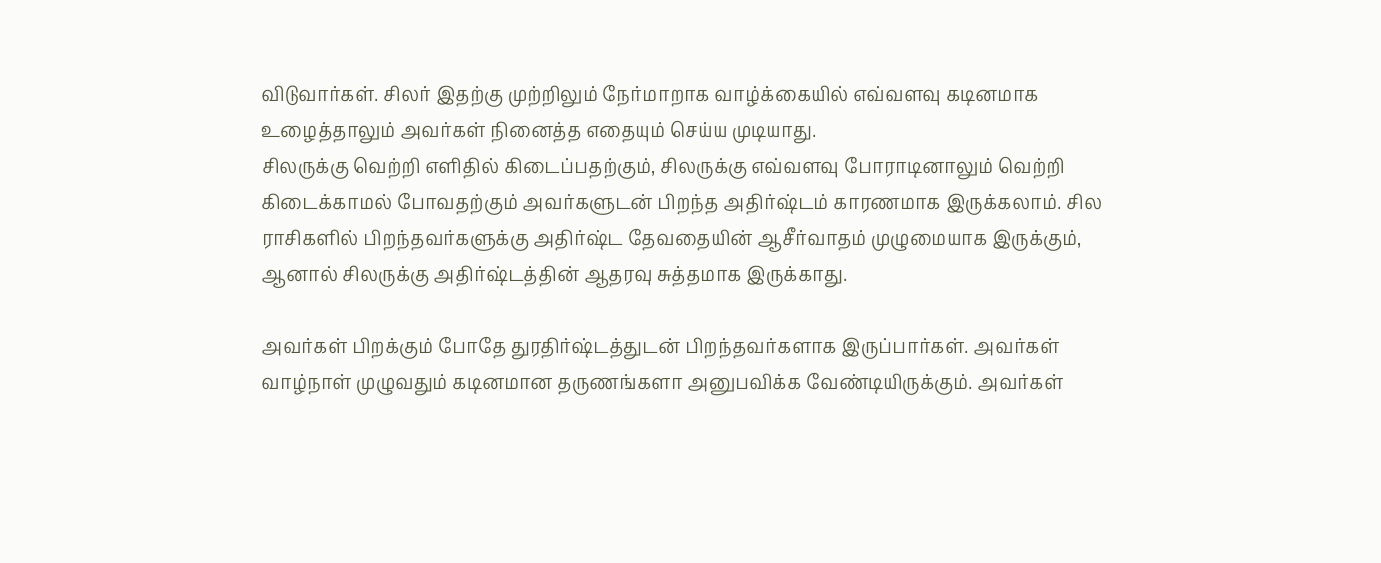விடுவார்கள். சிலர் இதற்கு முற்றிலும் நேர்மாறாக வாழ்க்கையில் எவ்வளவு கடினமாக உழைத்தாலும் அவர்கள் நினைத்த எதையும் செய்ய முடியாது.
சிலருக்கு வெற்றி எளிதில் கிடைப்பதற்கும், சிலருக்கு எவ்வளவு போராடினாலும் வெற்றி கிடைக்காமல் போவதற்கும் அவர்களுடன் பிறந்த அதிர்ஷ்டம் காரணமாக இருக்கலாம். சில ராசிகளில் பிறந்தவர்களுக்கு அதிர்ஷ்ட தேவதையின் ஆசீர்வாதம் முழுமையாக இருக்கும், ஆனால் சிலருக்கு அதிர்ஷ்டத்தின் ஆதரவு சுத்தமாக இருக்காது.

அவர்கள் பிறக்கும் போதே துரதிர்ஷ்டத்துடன் பிறந்தவர்களாக இருப்பார்கள். அவர்கள் வாழ்நாள் முழுவதும் கடினமான தருணங்களா அனுபவிக்க வேண்டியிருக்கும். அவர்கள்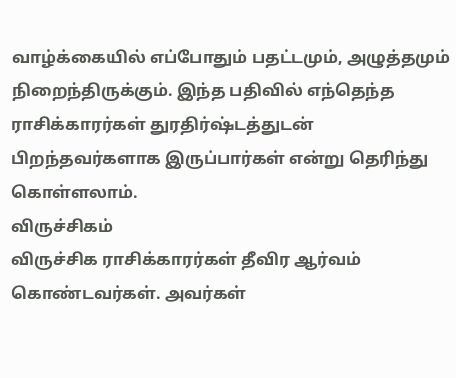வாழ்க்கையில் எப்போதும் பதட்டமும், அழுத்தமும் நிறைந்திருக்கும். இந்த பதிவில் எந்தெந்த ராசிக்காரர்கள் துரதிர்ஷ்டத்துடன் பிறந்தவர்களாக இருப்பார்கள் என்று தெரிந்து கொள்ளலாம்.
விருச்சிகம்
விருச்சிக ராசிக்காரர்கள் தீவிர ஆர்வம் கொண்டவர்கள். அவர்கள்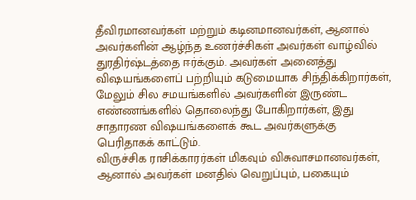தீவிரமானவர்கள் மற்றும் கடினமானவர்கள், ஆனால் அவர்களின் ஆழ்ந்த உணர்ச்சிகள் அவர்கள் வாழ்வில் துரதிர்ஷ்டத்தை ஈர்க்கும். அவர்கள் அனைத்து விஷயங்களைப் பற்றியும் கடுமையாக சிந்திக்கிறார்கள், மேலும் சில சமயங்களில் அவர்களின் இருண்ட எண்ணங்களில் தொலைந்து போகிறார்கள், இது சாதாரண விஷயங்களைக் கூட அவர்களுக்கு பெரிதாகக் காட்டும்.
விருச்சிக ராசிக்காரர்கள் மிகவும் விசுவாசமானவர்கள், ஆனால் அவர்கள் மனதில் வெறுப்பும், பகையும்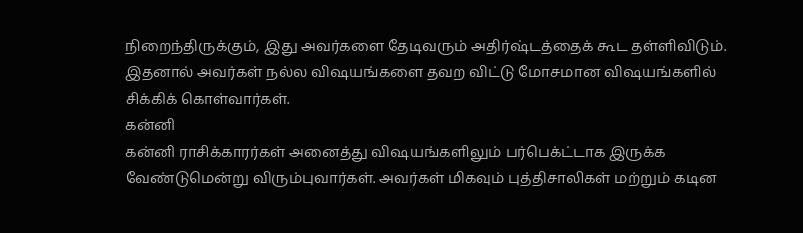நிறைந்திருக்கும், இது அவர்களை தேடிவரும் அதிர்ஷ்டத்தைக் கூட தள்ளிவிடும். இதனால் அவர்கள் நல்ல விஷயங்களை தவற விட்டு மோசமான விஷயங்களில் சிக்கிக் கொள்வார்கள்.
கன்னி
கன்னி ராசிக்காரர்கள் அனைத்து விஷயங்களிலும் பர்பெக்ட்டாக இருக்க வேண்டுமென்று விரும்புவார்கள். அவர்கள் மிகவும் புத்திசாலிகள் மற்றும் கடின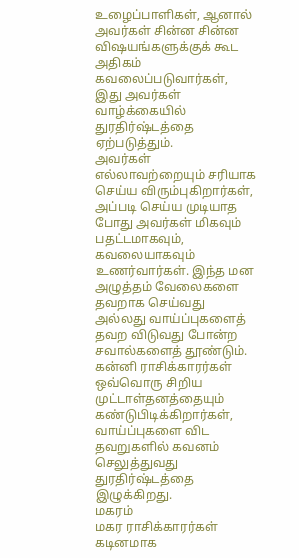உழைப்பாளிகள், ஆனால் அவர்கள் சின்ன சின்ன விஷயங்களுக்குக் கூட அதிகம் கவலைப்படுவார்கள், இது அவர்கள் வாழ்க்கையில் துரதிர்ஷ்டத்தை ஏற்படுத்தும்.
அவர்கள் எல்லாவற்றையும் சரியாக செய்ய விரும்புகிறார்கள், அப்படி செய்ய முடியாத போது அவர்கள் மிகவும் பதட்டமாகவும், கவலையாகவும் உணர்வார்கள். இந்த மன அழுத்தம் வேலைகளை தவறாக செய்வது அல்லது வாய்ப்புகளைத் தவற விடுவது போன்ற சவால்களைத் தூண்டும். கன்னி ராசிக்காரர்கள் ஒவ்வொரு சிறிய முட்டாள்தனத்தையும் கண்டுபிடிக்கிறார்கள், வாய்ப்புகளை விட தவறுகளில் கவனம் செலுத்துவது துரதிர்ஷ்டத்தை இழுக்கிறது.
மகரம்
மகர ராசிக்காரர்கள் கடினமாக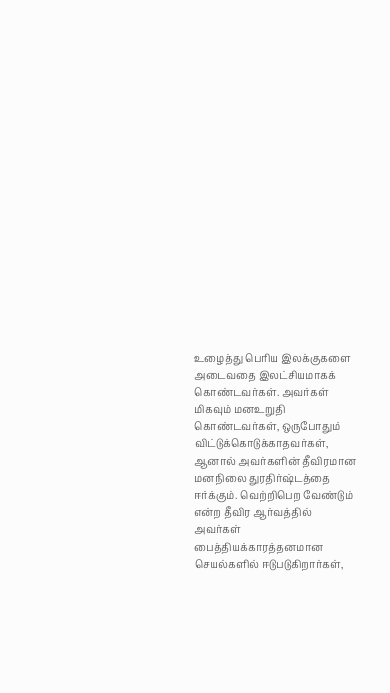உழைத்து பெரிய இலக்குகளை அடைவதை இலட்சியமாகக் கொண்டவர்கள். அவர்கள் மிகவும் மனஉறுதி கொண்டவர்கள், ஒருபோதும் விட்டுக்கொடுக்காதவர்கள், ஆனால் அவர்களின் தீவிரமான மனநிலை துரதிர்ஷ்டத்தை ஈர்க்கும். வெற்றிபெற வேண்டும் என்ற தீவிர ஆர்வத்தில் அவர்கள் பைத்தியக்காரத்தனமான செயல்களில் ஈடுபடுகிறார்கள்,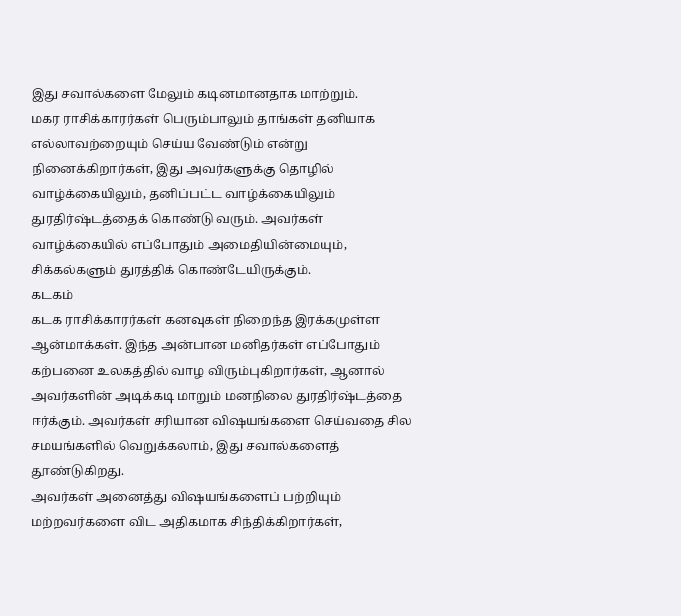இது சவால்களை மேலும் கடினமானதாக மாற்றும்.
மகர ராசிக்காரர்கள் பெரும்பாலும் தாங்கள் தனியாக எல்லாவற்றையும் செய்ய வேண்டும் என்று நினைக்கிறார்கள், இது அவர்களுக்கு தொழில் வாழ்க்கையிலும், தனிப்பட்ட வாழ்க்கையிலும் துரதிர்ஷ்டத்தைக் கொண்டு வரும். அவர்கள் வாழ்க்கையில் எப்போதும் அமைதியின்மையும், சிக்கல்களும் துரத்திக் கொண்டேயிருக்கும்.
கடகம்
கடக ராசிக்காரர்கள் கனவுகள் நிறைந்த இரக்கமுள்ள ஆன்மாக்கள். இந்த அன்பான மனிதர்கள் எப்போதும் கற்பனை உலகத்தில் வாழ விரும்புகிறார்கள், ஆனால் அவர்களின் அடிக்கடி மாறும் மனநிலை துரதிர்ஷ்டத்தை ஈர்க்கும். அவர்கள் சரியான விஷயங்களை செய்வதை சில சமயங்களில் வெறுக்கலாம், இது சவால்களைத் தூண்டுகிறது.
அவர்கள் அனைத்து விஷயங்களைப் பற்றியும் மற்றவர்களை விட அதிகமாக சிந்திக்கிறார்கள்,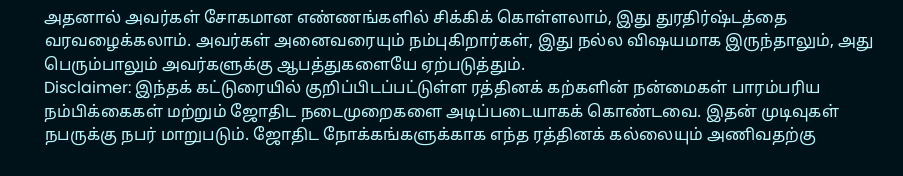அதனால் அவர்கள் சோகமான எண்ணங்களில் சிக்கிக் கொள்ளலாம், இது துரதிர்ஷ்டத்தை வரவழைக்கலாம். அவர்கள் அனைவரையும் நம்புகிறார்கள், இது நல்ல விஷயமாக இருந்தாலும், அது பெரும்பாலும் அவர்களுக்கு ஆபத்துகளையே ஏற்படுத்தும்.
Disclaimer: இந்தக் கட்டுரையில் குறிப்பிடப்பட்டுள்ள ரத்தினக் கற்களின் நன்மைகள் பாரம்பரிய நம்பிக்கைகள் மற்றும் ஜோதிட நடைமுறைகளை அடிப்படையாகக் கொண்டவை. இதன் முடிவுகள் நபருக்கு நபர் மாறுபடும். ஜோதிட நோக்கங்களுக்காக எந்த ரத்தினக் கல்லையும் அணிவதற்கு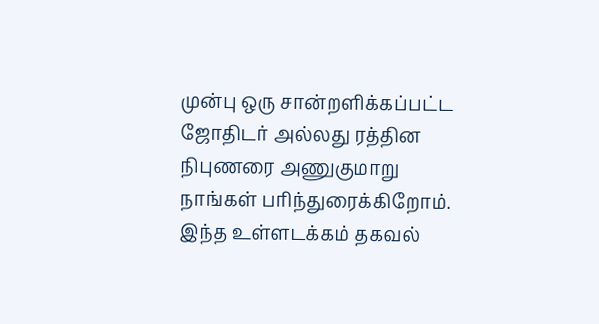முன்பு ஒரு சான்றளிக்கப்பட்ட ஜோதிடர் அல்லது ரத்தின நிபுணரை அணுகுமாறு நாங்கள் பரிந்துரைக்கிறோம். இந்த உள்ளடக்கம் தகவல்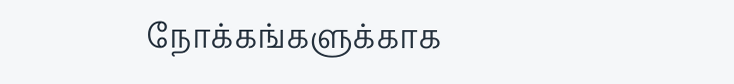நோக்கங்களுக்காக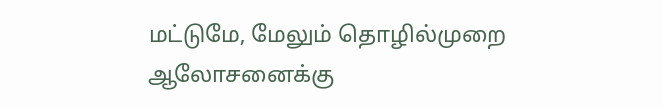மட்டுமே, மேலும் தொழில்முறை ஆலோசனைக்கு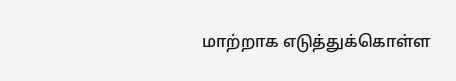மாற்றாக எடுத்துக்கொள்ள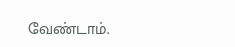வேண்டாம்.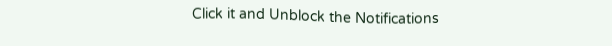Click it and Unblock the Notifications